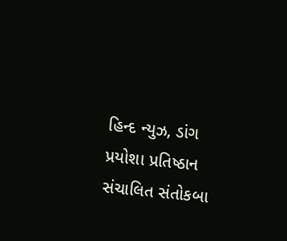હિન્દ ન્યુઝ, ડાંગ
પ્રયોશા પ્રતિષ્ઠાન સંચાલિત સંતોકબા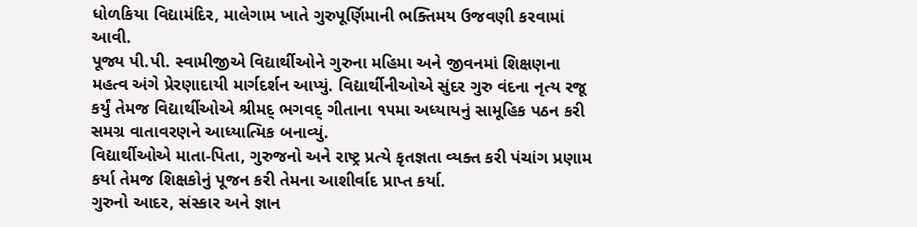ધોળકિયા વિદ્યામંદિર, માલેગામ ખાતે ગુરુપૂર્ણિમાની ભક્તિમય ઉજવણી કરવામાં આવી.
પૂજ્ય પી.પી. સ્વામીજીએ વિદ્યાર્થીઓને ગુરુના મહિમા અને જીવનમાં શિક્ષણના મહત્વ અંગે પ્રેરણાદાયી માર્ગદર્શન આપ્યું. વિદ્યાર્થીનીઓએ સુંદર ગુરુ વંદના નૃત્ય રજૂ કર્યું તેમજ વિદ્યાર્થીઓએ શ્રીમદ્ ભગવદ્ ગીતાના ૧૫મા અધ્યાયનું સામૂહિક પઠન કરી સમગ્ર વાતાવરણને આધ્યાત્મિક બનાવ્યું.
વિદ્યાર્થીઓએ માતા-પિતા, ગુરુજનો અને રાષ્ટ્ર પ્રત્યે કૃતજ્ઞતા વ્યક્ત કરી પંચાંગ પ્રણામ કર્યા તેમજ શિક્ષકોનું પૂજન કરી તેમના આશીર્વાદ પ્રાપ્ત કર્યા.
ગુરુનો આદર, સંસ્કાર અને જ્ઞાન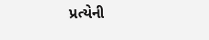પ્રત્યેની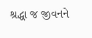શ્રદ્ધા જ જીવનને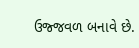ઉજ્જવળ બનાવે છે.